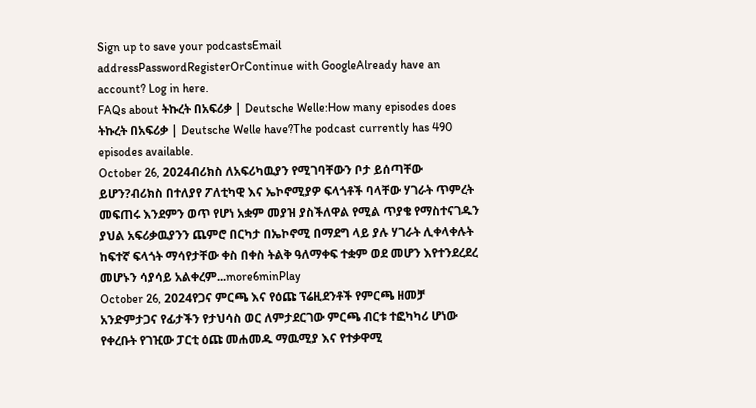Sign up to save your podcastsEmail addressPasswordRegisterOrContinue with GoogleAlready have an account? Log in here.
FAQs about ትኩረት በአፍሪቃ | Deutsche Welle:How many episodes does ትኩረት በአፍሪቃ | Deutsche Welle have?The podcast currently has 490 episodes available.
October 26, 2024ብሪክስ ለአፍሪካዉያን የሚገባቸውን ቦታ ይሰጣቸው ይሆን?ብሪክስ በተለያየ ፖለቲካዊ እና ኤኮኖሚያዎ ፍላጎቶች ባላቸው ሃገራት ጥምረት መፍጠሩ እንደምን ወጥ የሆነ አቋም መያዝ ያስችለዋል የሚል ጥያቄ የማስተናገዱን ያህል አፍሪቃዉያንን ጨምሮ በርካታ በኤኮኖሚ በማደግ ላይ ያሉ ሃገራት ሊቀላቀሉት ከፍተኛ ፍላጎት ማሳየታቸው ቀስ በቀስ ትልቅ ዓለማቀፍ ተቋም ወደ መሆን እየተንደረደረ መሆኑን ሳያሳይ አልቀረም...more6minPlay
October 26, 2024የጋና ምርጫ እና የዕጩ ፕሬዚደንቶች የምርጫ ዘመቻ አንድምታጋና የፊታችን የታህሳስ ወር ለምታደርገው ምርጫ ብርቱ ተፎካካሪ ሆነው የቀረቡት የገዢው ፓርቲ ዕጩ መሐመዱ ማዉሚያ እና የተቃዋሚ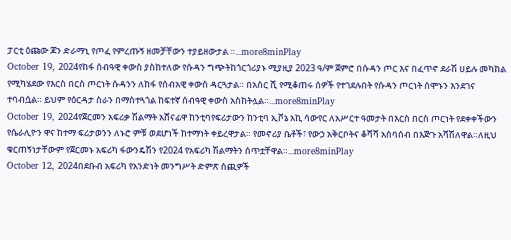ፓርቲ ዕጩው ጆን ድራማኒ የጦፈ የምረጡኝ ዘመቻቸውን ተያይዘውታል ።...more8minPlay
October 19, 2024የከፋ ሰብዓዊ ቀውስ ያስከተለው የሱዳን ግጭትከጎርጎሪያኑ ሚያዚያ 2023 ዓ/ም ጀምሮ በሱዳን ጦር እና በፈጥኖ ደራሽ ሀይሉ መካከል የሚካሄደው የእርስ በርስ ጦርነት ሱዳንን ለከፋ የሰብአዊ ቀውስ ዳርጓታል። በአስር ሺ የሚቆጠሩ ሰዎች የተገደሉበት የሱዳን ጦርነት ሰሞኑን እንደገና ተባብሷል። ይህም የዕርዳታ ስራን በማስተጓጎል ከፍተኛ ሰብዓዊ ቀውስ አስከትሏል።...more8minPlay
October 19, 2024የጀርመን አፍሪቃ ሽልማት አሸናፊዋ ከንቲባየፍሪታውን ከንቲባ ኢቮኔ አኪ ሳውየር ለአሥርተ ዓመታት በእርስ በርስ ጦርነት የደቀቀችውን የሴራሊዮን ዋና ከተማ ፍሪታወንን ለኑሮ ምቹ ወደሆነች ከተማነት ቀይረዋታል። የመኖሪያ ቤቶች፣ የውኃ አቅርቦትና ቆሻሻ አሰባሰብ በእጅጉ አሻሽለዋል።ለዚህ ቁርጠኝነታቸውም የጀርመኑ አፍሪካ ፋውንዴሽን የ2024 የአፍሪካ ሽልማትን ሰጥቷቸዋል።...more8minPlay
October 12, 2024በደቡብ አፍሪካ የአንድነት መንግሥት ድምጽ ሰጪዎች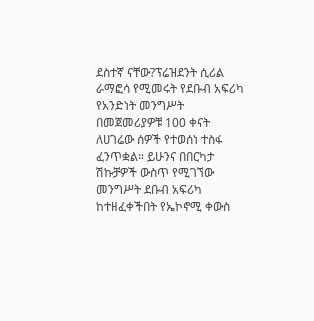ደስተኛ ናቸው?ፕሬዝደንት ሲሪል ራማፎሳ የሚመሩት የደቡብ አፍሪካ የአንድነት መንግሥት በመጀመሪያዎቹ 100 ቀናት ለሀገሬው ሰዎች የተወሰነ ተስፋ ፈንጥቋል። ይሁንና በበርካታ ሽኩቻዎች ውስጥ የሚገኘው መንግሥት ደቡብ አፍሪካ ከተዘፈቀችበት የኤኮኖሚ ቀውስ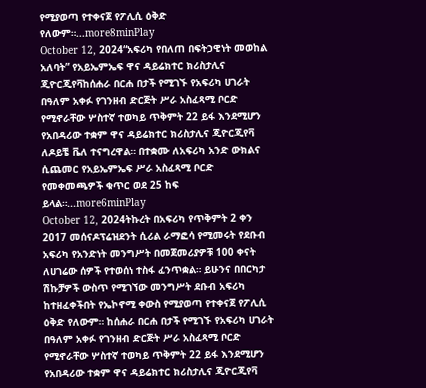የሚያወጣ የተቀናጀ የፖሊሲ ዕቅድ የለውም።...more8minPlay
October 12, 2024“አፍሪካ የበለጠ በፍትኃዊነት መወከል አለባት” የአይኤምኤፍ ዋና ዳይሬክተር ክሪስታሊና ጂዮርጂየቫከሰሐራ በርሐ በታች የሚገኙ የአፍሪካ ሀገራት በዓለም አቀፉ የገንዘብ ድርጅት ሥራ አስፈጻሚ ቦርድ የሚኖራቸው ሦስተኛ ተወካይ ጥቅምት 22 ይፋ እንደሚሆን የአበዳሪው ተቋም ዋና ዳይሬክተር ክሪስታሊና ጂዮርጂየቫ ለዶይቼ ቬለ ተናግረዋል። በተቋሙ ለአፍሪካ አንድ ውክልና ሲጨመር የአይኤምኤፍ ሥራ አስፈጻሚ ቦርድ የመቀመጫዎች ቁጥር ወደ 25 ከፍ ይላል።...more6minPlay
October 12, 2024ትኩረት በአፍሪካ የጥቅምት 2 ቀን 2017 መሰናዶፕሬዝደንት ሲሪል ራማፎሳ የሚመሩት የደቡብ አፍሪካ የአንድነት መንግሥት በመጀመሪያዎቹ 100 ቀናት ለሀገሬው ሰዎች የተወሰነ ተስፋ ፈንጥቋል። ይሁንና በበርካታ ሽኩቻዎች ውስጥ የሚገኘው መንግሥት ደቡብ አፍሪካ ከተዘፈቀችበት የኤኮኖሚ ቀውስ የሚያወጣ የተቀናጀ የፖሊሲ ዕቅድ የለውም። ከሰሐራ በርሐ በታች የሚገኙ የአፍሪካ ሀገራት በዓለም አቀፉ የገንዘብ ድርጅት ሥራ አስፈጻሚ ቦርድ የሚኖራቸው ሦስተኛ ተወካይ ጥቅምት 22 ይፋ እንደሚሆን የአበዳሪው ተቋም ዋና ዳይሬክተር ክሪስታሊና ጂዮርጂየቫ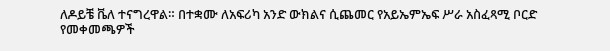ለዶይቼ ቬለ ተናግረዋል። በተቋሙ ለአፍሪካ አንድ ውክልና ሲጨመር የአይኤምኤፍ ሥራ አስፈጻሚ ቦርድ የመቀመጫዎች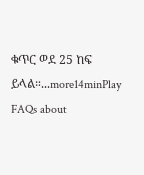ቁጥር ወደ 25 ከፍ ይላል።...more14minPlay
FAQs about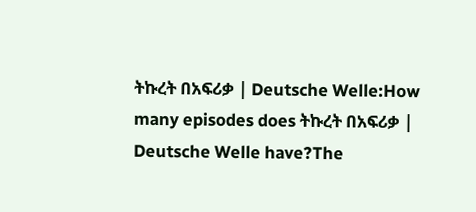ትኩረት በአፍሪቃ | Deutsche Welle:How many episodes does ትኩረት በአፍሪቃ | Deutsche Welle have?The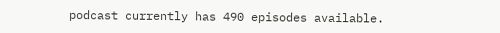podcast currently has 490 episodes available.